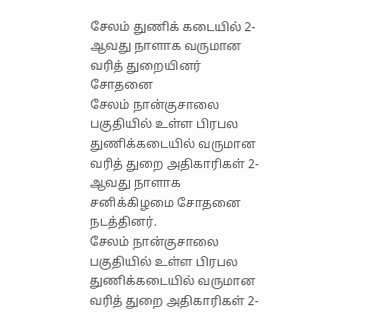சேலம் துணிக் கடையில் 2-ஆவது நாளாக வருமான வரித் துறையினர் சோதனை
சேலம் நான்குசாலை பகுதியில் உள்ள பிரபல துணிக்கடையில் வருமான வரித் துறை அதிகாரிகள் 2-ஆவது நாளாக சனிக்கிழமை சோதனை நடத்தினர்.
சேலம் நான்குசாலை பகுதியில் உள்ள பிரபல துணிக்கடையில் வருமான வரித் துறை அதிகாரிகள் 2-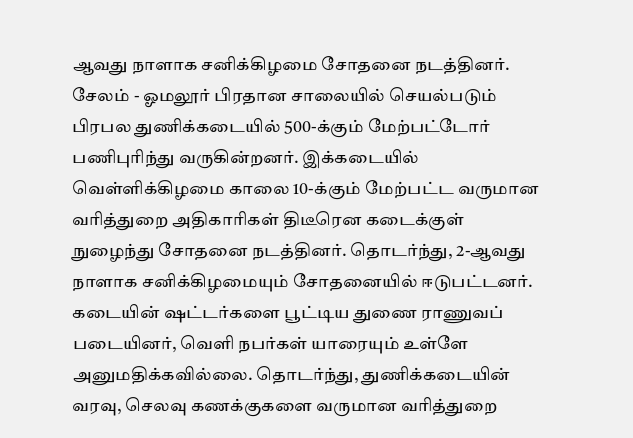ஆவது நாளாக சனிக்கிழமை சோதனை நடத்தினர்.
சேலம் - ஓமலூர் பிரதான சாலையில் செயல்படும் பிரபல துணிக்கடையில் 500-க்கும் மேற்பட்டோர் பணிபுரிந்து வருகின்றனர். இக்கடையில் வெள்ளிக்கிழமை காலை 10-க்கும் மேற்பட்ட வருமான வரித்துறை அதிகாரிகள் திடீரென கடைக்குள் நுழைந்து சோதனை நடத்தினர். தொடர்ந்து, 2-ஆவது நாளாக சனிக்கிழமையும் சோதனையில் ஈடுபட்டனர்.
கடையின் ஷட்டர்களை பூட்டிய துணை ராணுவப் படையினர், வெளி நபர்கள் யாரையும் உள்ளே அனுமதிக்கவில்லை. தொடர்ந்து, துணிக்கடையின் வரவு, செலவு கணக்குகளை வருமான வரித்துறை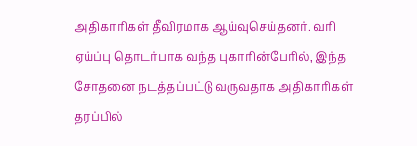அதிகாரிகள் தீவிரமாக ஆய்வுசெய்தனர். வரி ஏய்ப்பு தொடர்பாக வந்த புகாரின்பேரில், இந்த சோதனை நடத்தப்பட்டு வருவதாக அதிகாரிகள் தரப்பில்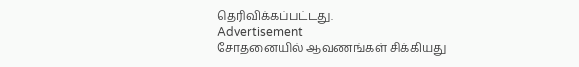தெரிவிக்கப்பட்டது.
Advertisement
சோதனையில் ஆவணங்கள் சிக்கியது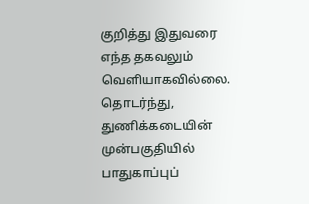குறித்து இதுவரை எந்த தகவலும் வெளியாகவில்லை. தொடர்ந்து, துணிக்கடையின் முன்பகுதியில் பாதுகாப்புப்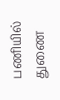பணியில் துணை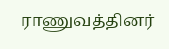ராணுவத்தினர்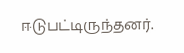ஈடுபட்டிருந்தனர்.